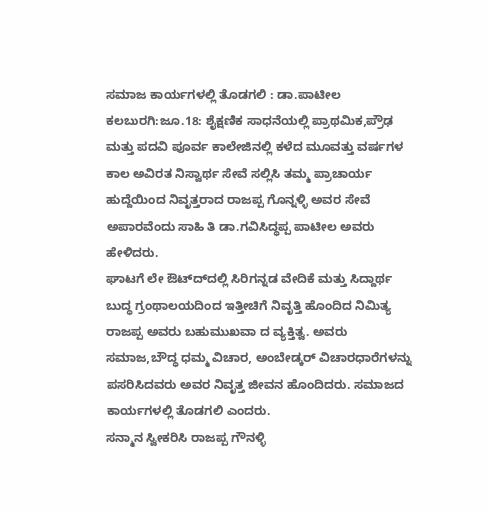ಸಮಾಜ ಕಾರ್ಯಗಳಲ್ಲಿ ತೊಡಗಲಿ : ಡಾ.ಪಾಟೀಲ
ಕಲಬುರಗಿ:ಜೂ.18: ಶೈಕ್ಷಣಿಕ ಸಾಧನೆಯಲ್ಲಿ ಪ್ರಾಥಮಿಕ,ಪ್ರೌಢ ಮತ್ತು ಪದವಿ ಪೂರ್ವ ಕಾಲೇಜಿನಲ್ಲಿ ಕಳೆದ ಮೂವತ್ತು ವರ್ಷಗಳ ಕಾಲ ಅವಿರತ ನಿಸ್ವಾರ್ಥ ಸೇವೆ ಸಲ್ಲಿಸಿ ತಮ್ಮ ಪ್ರಾಚಾರ್ಯ ಹುದ್ದೆಯಿಂದ ನಿವೃತ್ತರಾದ ರಾಜಪ್ಪ ಗೊನ್ನಳ್ಳಿ ಅವರ ಸೇವೆ ಅಪಾರವೆಂದು ಸಾಹಿ ತಿ ಡಾ.ಗವಿಸಿದ್ಧಪ್ಪ ಪಾಟೀಲ ಅವರು ಹೇಳಿದರು.
ಘಾಟಗೆ ಲೇ ಔಟ್ದ್‍ದಲ್ಲಿ ಸಿರಿಗನ್ನಡ ವೇದಿಕೆ ಮತ್ತು ಸಿದ್ದಾರ್ಥ ಬುದ್ಧ ಗ್ರಂಥಾಲಯದಿಂದ ಇತ್ತೀಚಿಗೆ ನಿವೃತ್ತಿ ಹೊಂದಿದ ನಿಮಿತ್ಯ ರಾಜಪ್ಪ ಅವರು ಬಹುಮುಖವಾ ದ ವ್ಯಕ್ತಿತ್ವ. ಅವರು ಸಮಾಜ,ಬೌದ್ಧ ಧಮ್ಮ ವಿಚಾರ, ಅಂಬೇಡ್ಕರ್ ವಿಚಾರಧಾರೆಗಳನ್ನು ಪಸರಿಸಿದವರು ಅವರ ನಿವೃತ್ತ ಜೀವನ ಹೊಂದಿದರು. ಸಮಾಜದ ಕಾರ್ಯಗಳಲ್ಲಿ ತೊಡಗಲಿ ಎಂದರು.
ಸನ್ಮಾನ ಸ್ವೀಕರಿಸಿ ರಾಜಪ್ಪ ಗೌನಳ್ಳಿ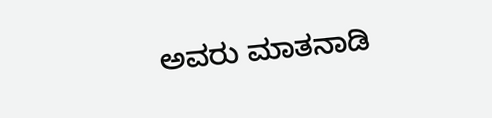ಅವರು ಮಾತನಾಡಿ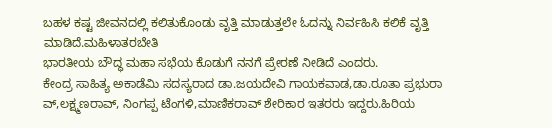ಬಹಳ ಕಷ್ಟ ಜೀವನದಲ್ಲಿ ಕಲಿತುಕೊಂಡು ವೃತ್ತಿ ಮಾಡುತ್ತಲೇ ಓದನ್ನು ನಿರ್ವಹಿಸಿ ಕಲಿಕೆ ವೃತ್ತಿ ಮಾಡಿದೆ.ಮಹಿಳಾತರಬೇತಿ
ಭಾರತೀಯ ಬೌದ್ಧ ಮಹಾ ಸಭೆಯ ಕೊಡುಗೆ ನನಗೆ ಪ್ರೇರಣೆ ನೀಡಿದೆ ಎಂದರು.
ಕೇಂದ್ರ ಸಾಹಿತ್ಯ ಅಕಾಡೆಮಿ ಸದಸ್ಯರಾದ ಡಾ.ಜಯದೇವಿ ಗಾಯಕವಾಡ,ಡಾ.ರೂತಾ ಪ್ರಭುರಾ ವ್,ಲಕ್ಷ್ಮಣರಾವ್, ನಿಂಗಪ್ಪ ಟೆಂಗಳಿ,ಮಾಣಿಕರಾವ್ ಶೇರಿಕಾರ ಇತರರು ಇದ್ದರು.ಹಿರಿಯ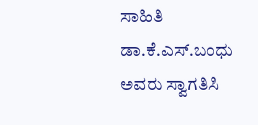ಸಾಹಿತಿ ಡಾ.ಕೆ.ಎಸ್.ಬಂಧು ಅವರು ಸ್ವಾಗತಿಸಿ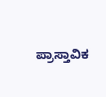ಪ್ರಾಸ್ತಾವಿಕ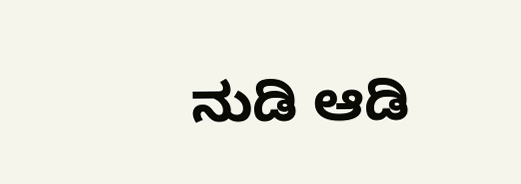ನುಡಿ ಆಡಿ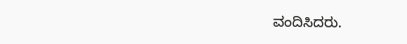ವಂದಿಸಿದರು.